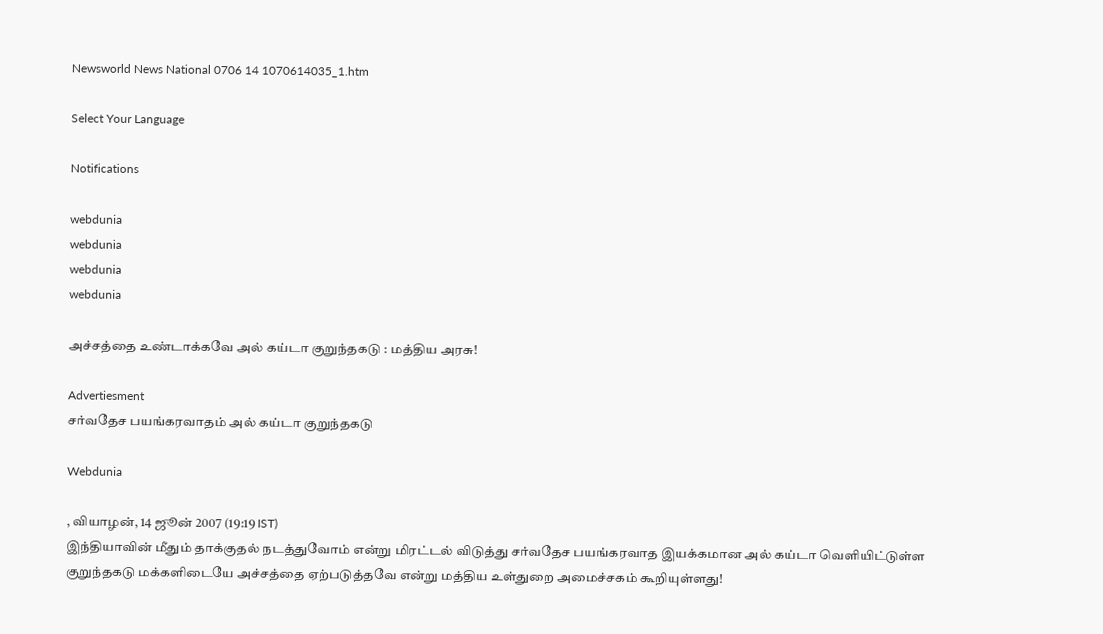Newsworld News National 0706 14 1070614035_1.htm

Select Your Language

Notifications

webdunia
webdunia
webdunia
webdunia

அச்சத்தை உண்டாக்கவே அல் கய்டா குறுந்தகடு : மத்திய அரசு!

Advertiesment
சர்வதேச பயங்கரவாதம் அல் கய்டா குறுந்தகடு

Webdunia

, வியாழன், 14 ஜூன் 2007 (19:19 IST)
இந்தியாவின் மீதும் தாக்குதல் நடத்துவோம் என்று மிரட்டல் விடுத்து சர்வதேச பயங்கரவாத இயக்கமான அல் கய்டா வெளியிட்டுள்ள குறுந்தகடு மக்களிடையே அச்சத்தை ஏற்படுத்தவே என்று மத்திய உள்துறை அமைச்சகம் கூறியுள்ளது!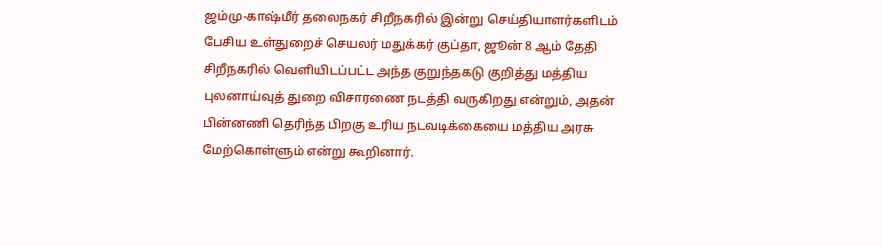ஜம்மு-காஷ்மீர் தலைநகர் சிறீநகரில் இன்று செய்தியாளர்களிடம் பேசிய உள்துறைச் செயலர் மதுக்கர் குப்தா, ஜூன் 8 ஆம் தேதி சிறீநகரில் வெளியிடப்பட்ட அந்த குறுந்தகடு குறித்து மத்திய புலனாய்வுத் துறை விசாரணை நடத்தி வருகிறது என்றும், அதன் பின்னணி தெரிந்த பிறகு உரிய நடவடிக்கையை மத்திய அரசு மேற்கொள்ளும் என்று கூறினார்.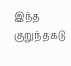இந்த குறுந்தகடு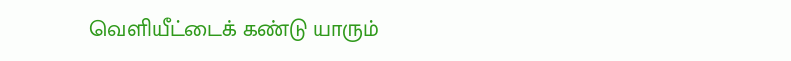வெளியீட்டைக் கண்டு யாரும்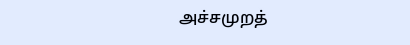அச்சமுறத்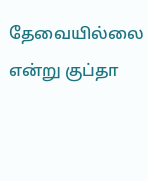தேவையில்லை என்று குப்தா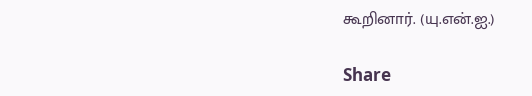கூறினார். (யு.என்.ஐ.)

Share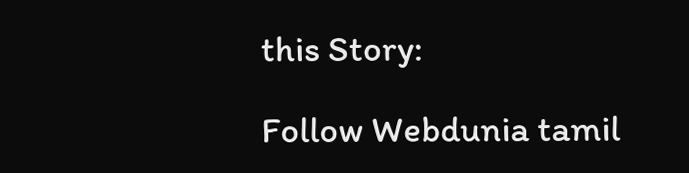this Story:

Follow Webdunia tamil